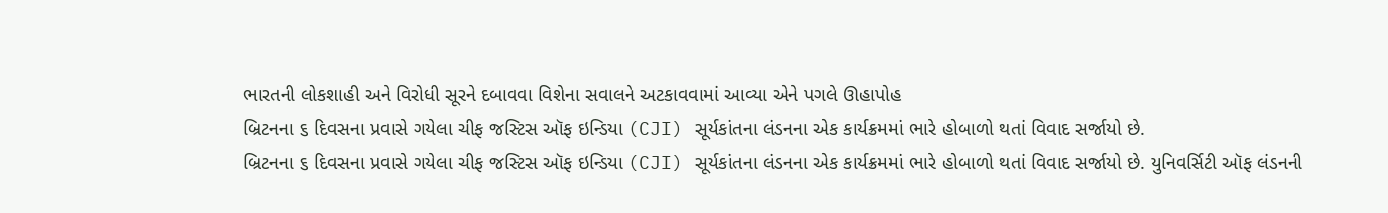ભારતની લોકશાહી અને વિરોધી સૂરને દબાવવા વિશેના સવાલને અટકાવવામાં આવ્યા એને પગલે ઊહાપોહ
બ્રિટનના ૬ દિવસના પ્રવાસે ગયેલા ચીફ જસ્ટિસ ઑફ ઇન્ડિયા (CJI) સૂર્યકાંતના લંડનના એક કાર્યક્રમમાં ભારે હોબાળો થતાં વિવાદ સર્જાયો છે.
બ્રિટનના ૬ દિવસના પ્રવાસે ગયેલા ચીફ જસ્ટિસ ઑફ ઇન્ડિયા (CJI) સૂર્યકાંતના લંડનના એક કાર્યક્રમમાં ભારે હોબાળો થતાં વિવાદ સર્જાયો છે. યુનિવર્સિટી ઑફ લંડનની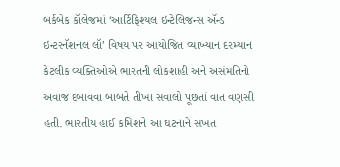બર્કબેક કૉલેજમાં ‘આર્ટિફિશ્યલ ઇન્ટેલિજન્સ ઍન્ડ ઇન્ટરનૅશનલ લૉ’ વિષય પર આયોજિત વ્યાખ્યાન દરમ્યાન કેટલીક વ્યક્તિઓએ ભારતની લોકશાહી અને અસંમતિનો અવાજ દબાવવા બાબતે તીખા સવાલો પૂછતાં વાત વણસી હતી. ભારતીય હાઈ કમિશને આ ઘટનાને સખત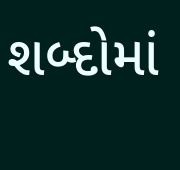શબ્દોમાં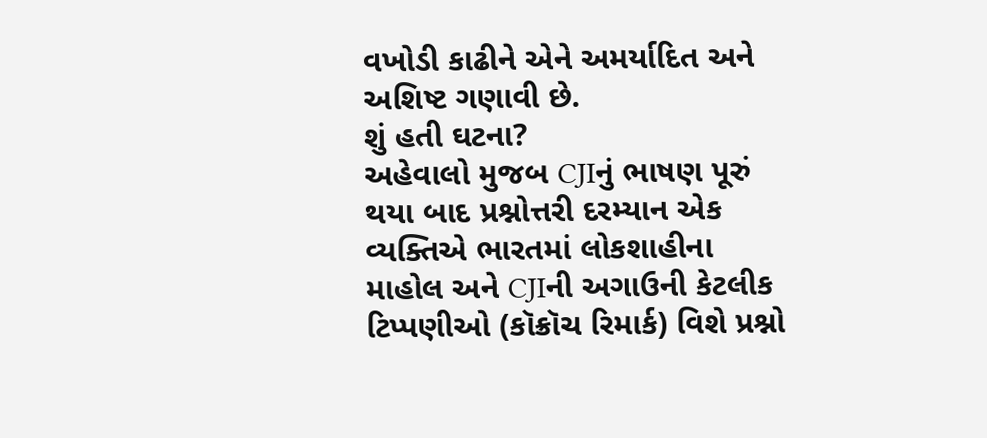વખોડી કાઢીને એને અમર્યાદિત અને અશિષ્ટ ગણાવી છે.
શું હતી ઘટના?
અહેવાલો મુજબ CJIનું ભાષણ પૂરું થયા બાદ પ્રશ્નોત્તરી દરમ્યાન એક વ્યક્તિએ ભારતમાં લોકશાહીના માહોલ અને CJIની અગાઉની કેટલીક ટિપ્પણીઓ (કૉક્રૉચ રિમાર્ક) વિશે પ્રશ્નો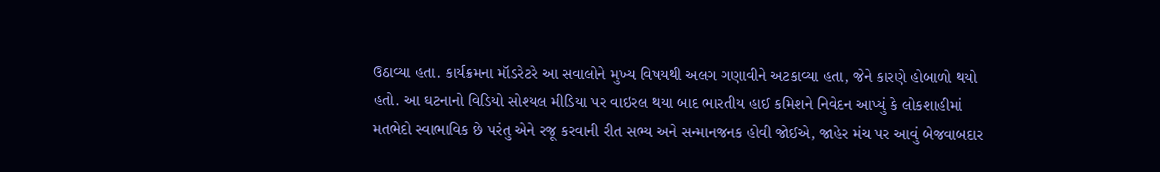ઉઠાવ્યા હતા. કાર્યક્રમના મૉડરેટરે આ સવાલોને મુખ્ય વિષયથી અલગ ગણાવીને અટકાવ્યા હતા, જેને કારણે હોબાળો થયો હતો. આ ઘટનાનો વિડિયો સોશ્યલ મીડિયા પર વાઇરલ થયા બાદ ભારતીય હાઈ કમિશને નિવેદન આપ્યું કે લોકશાહીમાં મતભેદો સ્વાભાવિક છે પરંતુ એને રજૂ કરવાની રીત સભ્ય અને સન્માનજનક હોવી જોઈએ, જાહેર મંચ પર આવું બેજવાબદાર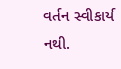વર્તન સ્વીકાર્ય નથી.